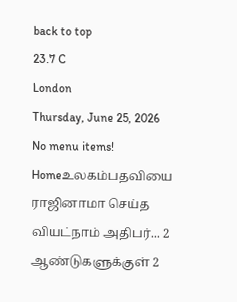back to top
23.7 C
London
Thursday, June 25, 2026
No menu items!
Homeஉலகம்பதவியை ராஜினாமா செய்த வியட்நாம் அதிபர்... 2 ஆண்டுகளுக்குள் 2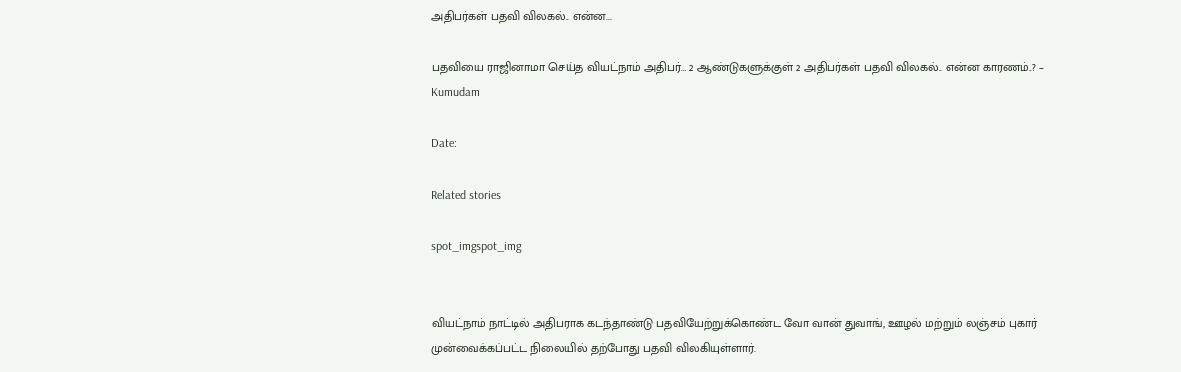அதிபர்கள் பதவி விலகல்.. என்ன...

பதவியை ராஜினாமா செய்த வியட்நாம் அதிபர்… 2 ஆண்டுகளுக்குள் 2 அதிபர்கள் பதவி விலகல்.. என்ன காரணம்..? – Kumudam

Date:

Related stories

spot_imgspot_img


வியட்நாம் நாட்டில் அதிபராக கடந்தாண்டு பதவியேற்றுக்கொண்ட வோ வான் துவாங், ஊழல் மற்றும் லஞ்சம் புகார் முன்வைக்கப்பட்ட நிலையில் தற்போது பதவி விலகியுள்ளார்.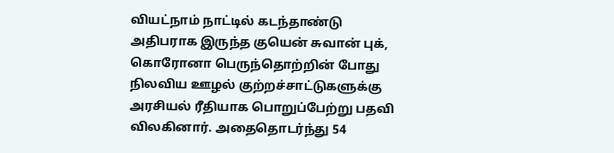வியட்நாம் நாட்டில் கடந்தாண்டு அதிபராக இருந்த குயென் சுவான் புக், கொரோனா பெருந்தொற்றின் போது நிலவிய ஊழல் குற்றச்சாட்டுகளுக்கு அரசியல் ரீதியாக பொறுப்பேற்று பதவி விலகினார். அதைதொடர்ந்து 54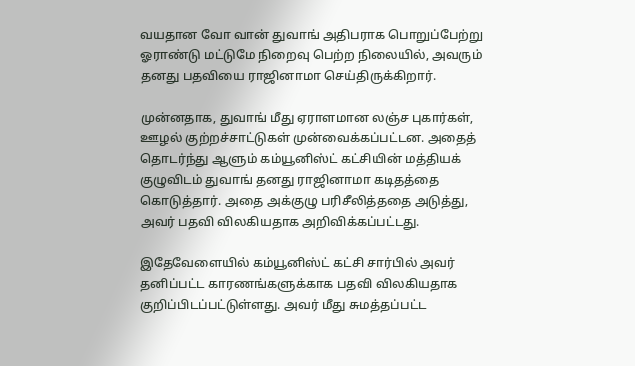வயதான வோ வான் துவாங் அதிபராக பொறுப்பேற்று ஓராண்டு மட்டுமே நிறைவு பெற்ற நிலையில், அவரும் தனது பதவியை ராஜினாமா செய்திருக்கிறார்.

முன்னதாக, துவாங் மீது ஏராளமான லஞ்ச புகார்கள், ஊழல் குற்றச்சாட்டுகள் முன்வைக்கப்பட்டன. அதைத் தொடர்ந்து ஆளும் கம்யூனிஸ்ட் கட்சியின் மத்தியக் குழுவிடம் துவாங் தனது ராஜினாமா கடிதத்தை கொடுத்தார். அதை அக்குழு பரிசீலித்ததை அடுத்து, அவர் பதவி விலகியதாக அறிவிக்கப்பட்டது.

இதேவேளையில் கம்யூனிஸ்ட் கட்சி சார்பில் அவர் தனிப்பட்ட காரணங்களுக்காக பதவி விலகியதாக குறிப்பிடப்பட்டுள்ளது. அவர் மீது சுமத்தப்பட்ட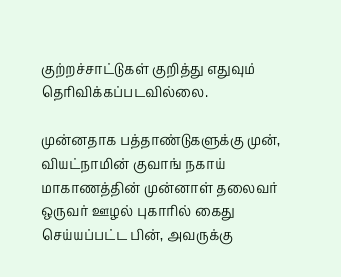குற்றச்சாட்டுகள் குறித்து எதுவும் தெரிவிக்கப்படவில்லை.

முன்னதாக பத்தாண்டுகளுக்கு முன், வியட்நாமின் குவாங் நகாய் மாகாணத்தின் முன்னாள் தலைவர் ஒருவர் ஊழல் புகாரில் கைது செய்யப்பட்ட பின், அவருக்கு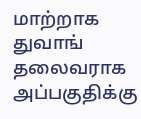மாற்றாக துவாங் தலைவராக அப்பகுதிக்கு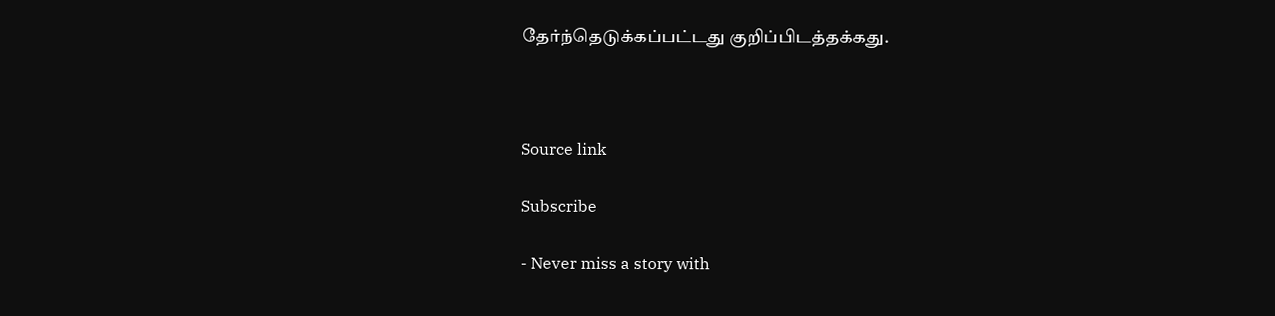தேர்ந்தெடுக்கப்பட்டது குறிப்பிடத்தக்கது.



Source link

Subscribe

- Never miss a story with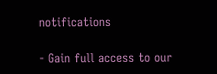notifications

- Gain full access to our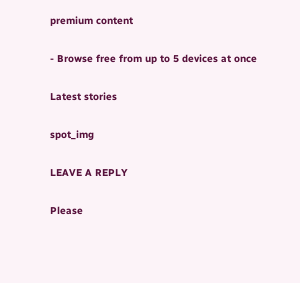premium content

- Browse free from up to 5 devices at once

Latest stories

spot_img

LEAVE A REPLY

Please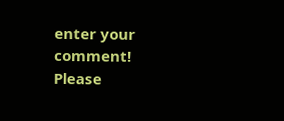enter your comment!
Please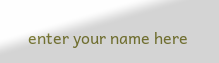enter your name here